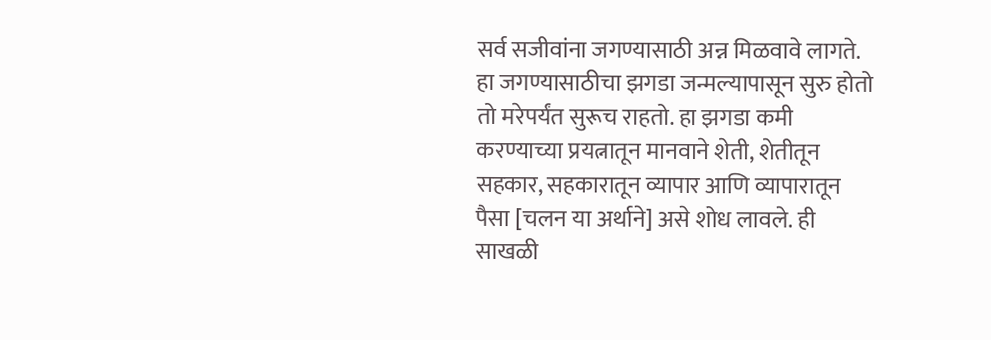सर्व सजीवांना जगण्यासाठी अन्न मिळवावे लागते. हा जगण्यासाठीचा झगडा जन्मल्यापासून सुरु होतो तो मरेपर्यंत सुरूच राहतो. हा झगडा कमी करण्याच्या प्रयत्नातून मानवाने शेती, शेतीतून सहकार, सहकारातून व्यापार आणि व्यापारातून पैसा [चलन या अर्थाने] असे शोध लावले. ही साखळी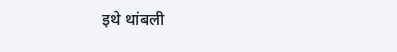इथे थांबली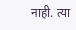नाही. त्या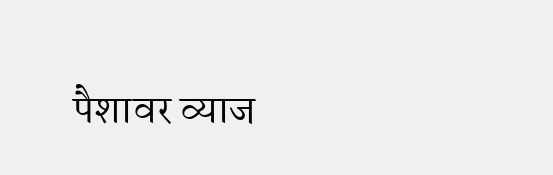पैशावर व्याज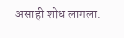असाही शोध लागला.